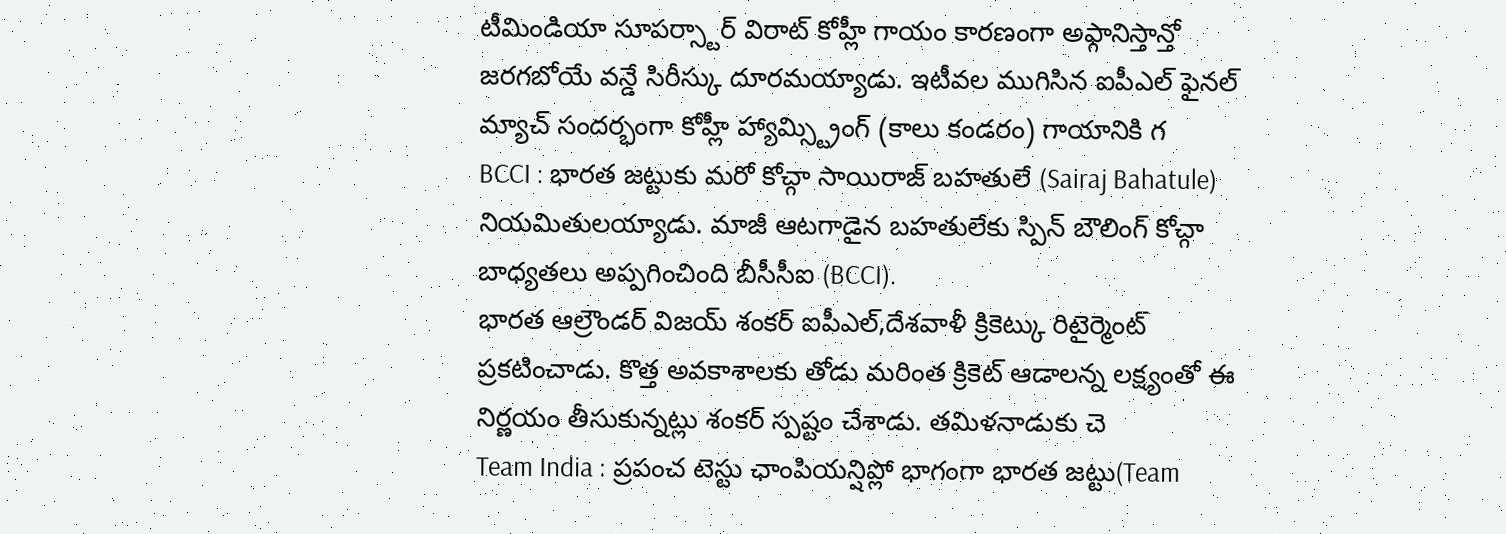టీమిండియా సూపర్స్టార్ విరాట్ కోహ్లీ గాయం కారణంగా అఫ్గానిస్తాన్తో జరగబోయే వన్డే సిరీస్కు దూరమయ్యాడు. ఇటీవల ముగిసిన ఐపీఎల్ ఫైనల్ మ్యాచ్ సందర్భంగా కోహ్లీ హ్యామ్స్ట్రింగ్ (కాలు కండరం) గాయానికి గ
BCCI : భారత జట్టుకు మరో కోచ్గా సాయిరాజ్ బహతులే (Sairaj Bahatule) నియమితులయ్యాడు. మాజీ ఆటగాడైన బహతులేకు స్పిన్ బౌలింగ్ కోచ్గా బాధ్యతలు అప్పగించింది బీసీసీఐ (BCCI).
భారత ఆల్రౌండర్ విజయ్ శంకర్ ఐపీఎల్,దేశవాళీ క్రికెట్కు రిటైర్మెంట్ ప్రకటించాడు. కొత్త అవకాశాలకు తోడు మరింత క్రికెట్ ఆడాలన్న లక్ష్యంతో ఈ నిర్ణయం తీసుకున్నట్లు శంకర్ స్పష్టం చేశాడు. తమిళనాడుకు చె
Team India : ప్రపంచ టెస్టు ఛాంపియన్షిప్లో భాగంగా భారత జట్టు(Team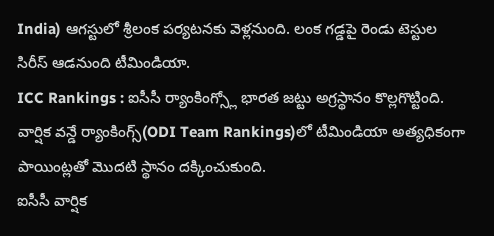India) ఆగస్టులో శ్రీలంక పర్యటనకు వెళ్లనుంది. లంక గడ్డపై రెండు టెస్టుల సిరీస్ ఆడనుంది టీమిండియా.
ICC Rankings : ఐసీసీ ర్యాంకింగ్స్లో భారత జట్టు అగ్రస్థానం కొల్లగొట్టింది. వార్షిక వన్డే ర్యాంకింగ్స్(ODI Team Rankings)లో టీమిండియా అత్యధికంగా పాయింట్లతో మొదటి స్థానం దక్కించుకుంది.
ఐసీసీ వార్షిక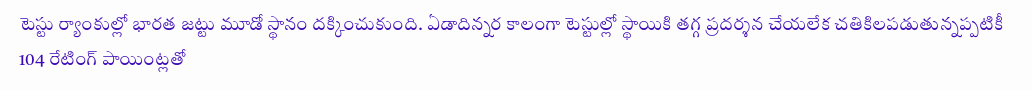టెస్టు ర్యాంకుల్లో భారత జట్టు మూడో స్థానం దక్కించుకుంది. ఏడాదిన్నర కాలంగా టెస్టుల్లో స్థాయికి తగ్గ ప్రదర్శన చేయలేక చతికిలపడుతున్నప్పటికీ 104 రేటింగ్ పాయింట్లతో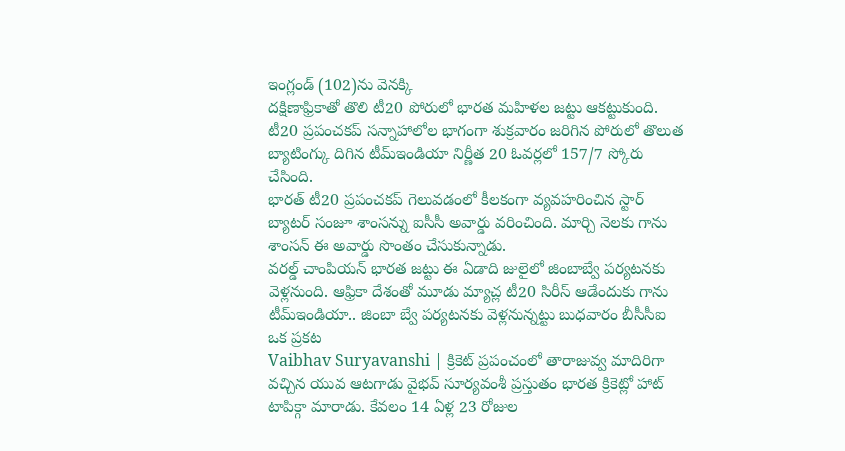ఇంగ్లండ్ (102)ను వెనక్కి
దక్షిణాఫ్రికాతో తొలి టీ20 పోరులో భారత మహిళల జట్టు ఆకట్టుకుంది. టీ20 ప్రపంచకప్ సన్నాహాలోల భాగంగా శుక్రవారం జరిగిన పోరులో తొలుత బ్యాటింగ్కు దిగిన టీమ్ఇండియా నిర్ణీత 20 ఓవర్లలో 157/7 స్కోరు చేసింది.
భారత్ టీ20 ప్రపంచకప్ గెలువడంలో కీలకంగా వ్యవహరించిన స్టార్ బ్యాటర్ సంజూ శాంసన్ను ఐసీసీ అవార్డు వరించింది. మార్చి నెలకు గాను శాంసన్ ఈ అవార్డు సొంతం చేసుకున్నాడు.
వరల్డ్ చాంపియన్ భారత జట్టు ఈ ఏడాది జులైలో జింబాబ్వే పర్యటనకు వెళ్లనుంది. ఆఫ్రికా దేశంతో మూడు మ్యాచ్ల టీ20 సిరీస్ ఆడేందుకు గాను టీమ్ఇండియా.. జింబా బ్వే పర్యటనకు వెళ్లనున్నట్టు బుధవారం బీసీసీఐ ఒక ప్రకట
Vaibhav Suryavanshi | క్రికెట్ ప్రపంచంలో తారాజువ్వ మాదిరిగా వచ్చిన యువ ఆటగాడు వైభవ్ సూర్యవంశీ ప్రస్తుతం భారత క్రికెట్లో హాట్ టాపిక్గా మారాడు. కేవలం 14 ఏళ్ల 23 రోజుల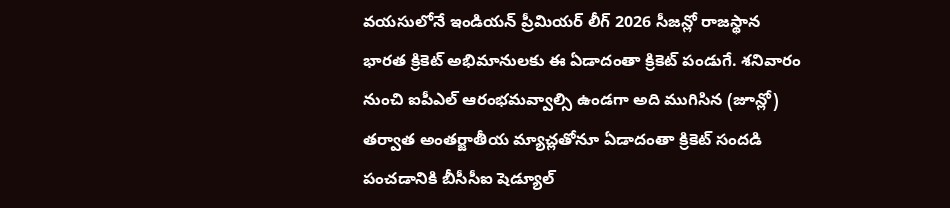వయసులోనే ఇండియన్ ప్రీమియర్ లీగ్ 2026 సీజన్లో రాజస్థాన
భారత క్రికెట్ అభిమానులకు ఈ ఏడాదంతా క్రికెట్ పండుగే. శనివారం నుంచి ఐపీఎల్ ఆరంభమవ్వాల్సి ఉండగా అది ముగిసిన (జూన్లో) తర్వాత అంతర్జాతీయ మ్యాచ్లతోనూ ఏడాదంతా క్రికెట్ సందడి పంచడానికి బీసీసీఐ షెడ్యూల్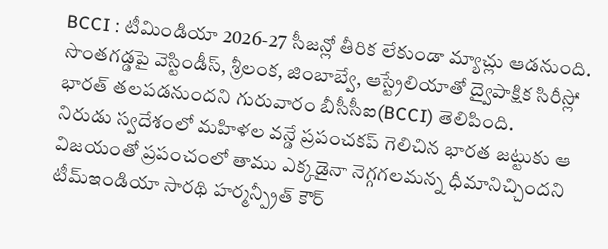BCCI : టీమిండియా 2026-27 సీజన్లో తీరిక లేకుండా మ్యాచ్లు ఆడనుంది. సొంతగడ్డపై వెస్టిండీస్, శ్రీలంక, జింబాబ్వే, ఆస్ట్రేలియాతో ద్వైపాక్షిక సిరీస్లో భారత్ తలపడనుందని గురువారం బీసీసీఐ(BCCI) తెలిపింది.
నిరుడు స్వదేశంలో మహిళల వన్డే ప్రపంచకప్ గెలిచిన భారత జట్టుకు ఆ విజయంతో ప్రపంచంలో తాము ఎక్కడైనా నెగ్గగలమన్న ధీమానిచ్చిందని టీమ్ఇండియా సారథి హర్మన్ప్రీత్ కౌర్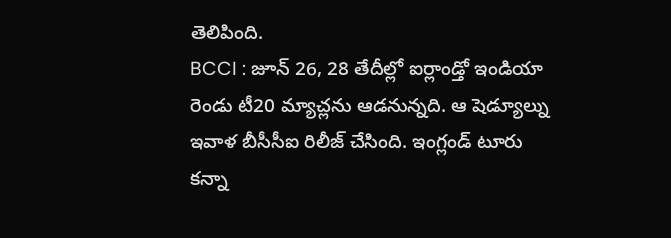తెలిపింది.
BCCI : జూన్ 26, 28 తేదీల్లో ఐర్లాండ్తో ఇండియా రెండు టీ20 మ్యాచ్లను ఆడనున్నది. ఆ షెడ్యూల్ను ఇవాళ బీసీసీఐ రిలీజ్ చేసింది. ఇంగ్లండ్ టూరు కన్నా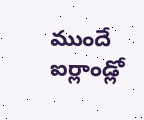ముందే ఐర్లాండ్లో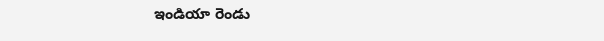ఇండియా రెండు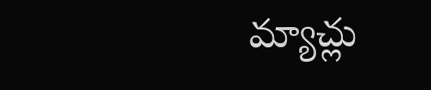మ్యాచ్లు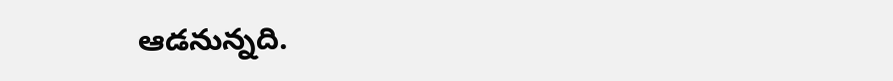ఆడనున్నది.